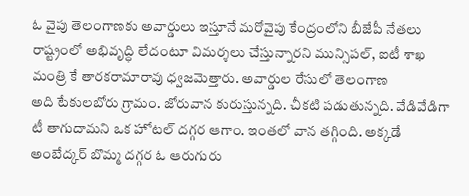ఓ వైపు తెలంగాణకు అవార్డులు ఇస్తూనే మరోవైపు కేంద్రంలోని బీజేపీ నేతలు రాష్ట్రంలో అభివృద్ధి లేదంటూ విమర్శలు చేస్తున్నారని మున్సిపల్, ఐటీ శాఖ మంత్రి కే తారకరామారావు ధ్వజమెత్తారు. అవార్డుల రేసులో తెలంగాణ
అది టేకులబోరు గ్రామం. జోరువాన కురుస్తున్నది. చీకటి పడుతున్నది. వేడివేడిగా టీ తాగుదామని ఒక హోటల్ దగ్గర ఆగాం. ఇంతలో వాన తగ్గింది. అక్కడే అంబేద్కర్ బొమ్మ దగ్గర ఓ ఆరుగురు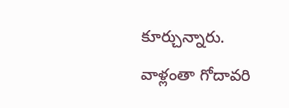కూర్చున్నారు. వాళ్లంతా గోదావరి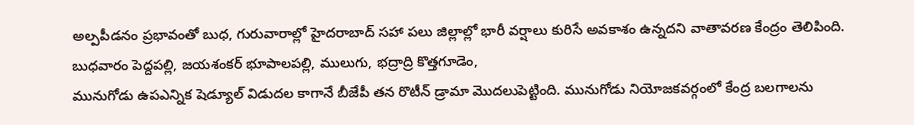అల్పపీడనం ప్రభావంతో బుధ, గురువారాల్లో హైదరాబాద్ సహా పలు జిల్లాల్లో భారీ వర్షాలు కురిసే అవకాశం ఉన్నదని వాతావరణ కేంద్రం తెలిపింది. బుధవారం పెద్దపల్లి, జయశంకర్ భూపాలపల్లి, ములుగు, భద్రాద్రి కొత్తగూడెం,
మునుగోడు ఉపఎన్నిక షెడ్యూల్ విడుదల కాగానే బీజేపీ తన రొటీన్ డ్రామా మొదలుపెట్టింది. మునుగోడు నియోజకవర్గంలో కేంద్ర బలగాలను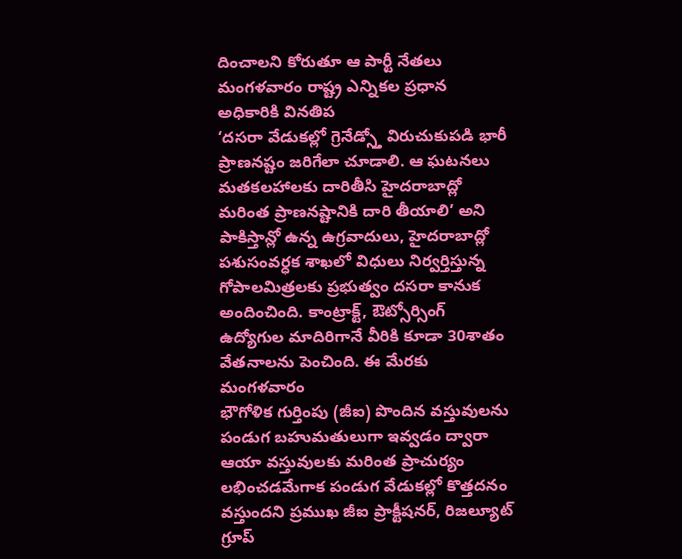దించాలని కోరుతూ ఆ పార్టీ నేతలు మంగళవారం రాష్ట్ర ఎన్నికల ప్రధాన అధికారికి వినతిప
‘దసరా వేడుకల్లో గ్రెనేడ్స్తో విరుచుకుపడి భారీ ప్రాణనష్టం జరిగేలా చూడాలి. ఆ ఘటనలు మతకలహాలకు దారితీసి హైదరాబాద్లో మరింత ప్రాణనష్టానికి దారి తీయాలి’ అని పాకిస్తాన్లో ఉన్న ఉగ్రవాదులు, హైదరాబాద్లో
పశుసంవర్ధక శాఖలో విధులు నిర్వర్తిస్తున్న గోపాలమిత్రలకు ప్రభుత్వం దసరా కానుక అందించింది. కాంట్రాక్ట్, ఔట్సోర్సింగ్ ఉద్యోగుల మాదిరిగానే వీరికి కూడా 30శాతం వేతనాలను పెంచింది. ఈ మేరకు మంగళవారం
భౌగోళిక గుర్తింపు (జీఐ) పొందిన వస్తువులను పండుగ బహుమతులుగా ఇవ్వడం ద్వారా ఆయా వస్తువులకు మరింత ప్రాచుర్యం లభించడమేగాక పండుగ వేడుకల్లో కొత్తదనం వస్తుందని ప్రముఖ జీఐ ప్రాక్టీషనర్, రిజల్యూట్ గ్రూప్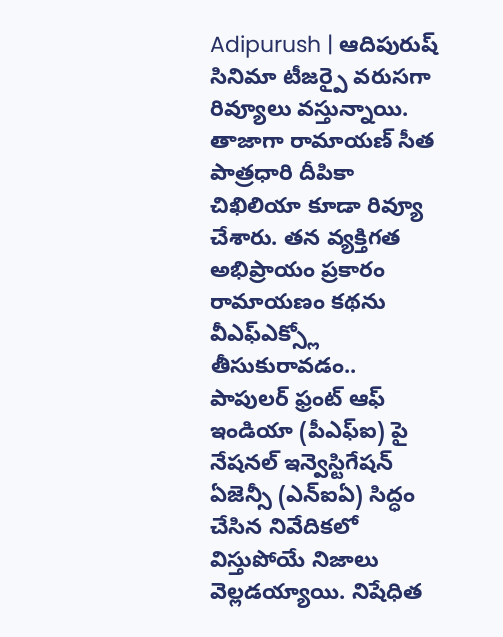Adipurush | ఆదిపురుష్ సినిమా టీజర్పై వరుసగా రివ్యూలు వస్తున్నాయి. తాజాగా రామాయణ్ సీత పాత్రధారి దీపికా చిఖిలియా కూడా రివ్యూ చేశారు. తన వ్యక్తిగత అభిప్రాయం ప్రకారం రామాయణం కథను వీఎఫ్ఎక్స్లో తీసుకురావడం..
పాపులర్ ఫ్రంట్ ఆఫ్ ఇండియా (పీఎఫ్ఐ) పై నేషనల్ ఇన్వెస్టిగేషన్ ఏజెన్సీ (ఎన్ఐఏ) సిద్ధం చేసిన నివేదికలో విస్తుపోయే నిజాలు వెల్లడయ్యాయి. నిషేధిత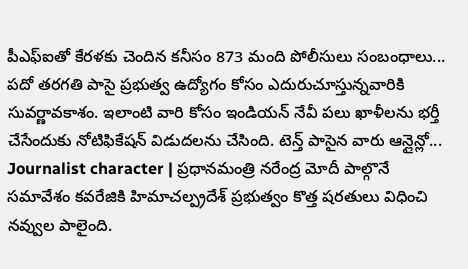పీఎఫ్ఐతో కేరళకు చెందిన కనీసం 873 మంది పోలీసులు సంబంధాలు...
పదో తరగతి పాసై ప్రభుత్వ ఉద్యోగం కోసం ఎదురుచూస్తున్నవారికి సువర్ణావకాశం. ఇలాంటి వారి కోసం ఇండియన్ నేవీ పలు ఖాళీలను భర్తీ చేసేందుకు నోటిఫికేషన్ విడుదలను చేసింది. టెన్త్ పాసైన వారు ఆన్లైన్లో...
Journalist character | ప్రధానమంత్రి నరేంద్ర మోదీ పాల్గొనే సమావేశం కవరేజికి హిమాచల్ప్రదేశ్ ప్రభుత్వం కొత్త షరతులు విధించి నవ్వుల పాలైంది.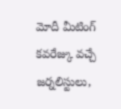మోదీ మీటింగ్ కవరేజ్కు వచ్చే జర్నలిస్టులు,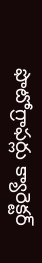ఫొటోగ్రాఫర్లు క్యారెక్టర్